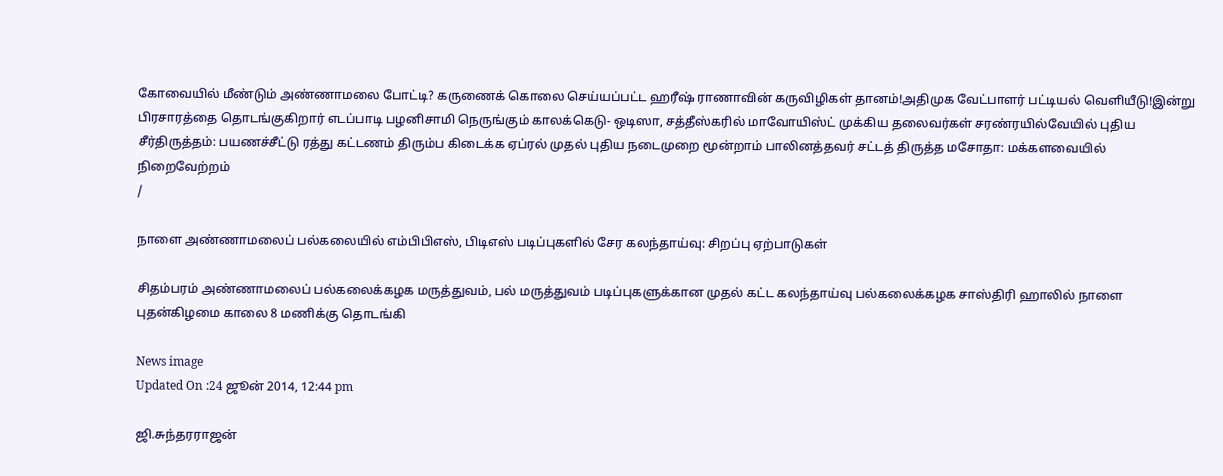கோவையில் மீண்டும் அண்ணாமலை போட்டி? கருணைக் கொலை செய்யப்பட்ட ஹரீஷ் ராணாவின் கருவிழிகள் தானம்!அதிமுக வேட்பாளர் பட்டியல் வெளியீடு!இன்று பிரசாரத்தை தொடங்குகிறார் எடப்பாடி பழனிசாமி நெருங்கும் காலக்கெடு- ஒடிஸா, சத்தீஸ்கரில் மாவோயிஸ்ட் முக்கிய தலைவர்கள் சரண்ரயில்வேயில் புதிய சீர்திருத்தம்: பயணச்சீட்டு ரத்து கட்டணம் திரும்ப கிடைக்க ஏப்ரல் முதல் புதிய நடைமுறை மூன்றாம் பாலினத்தவர் சட்டத் திருத்த மசோதா: மக்களவையில் நிறைவேற்றம்
/

நாளை அண்ணாமலைப் பல்கலையில் எம்பிபிஎஸ், பிடிஎஸ் படிப்புகளில் சேர கலந்தாய்வு: சிறப்பு ஏற்பாடுகள்

சிதம்பரம் அண்ணாமலைப் பல்கலைக்கழக மருத்துவம், பல் மருத்துவம் படிப்புகளுக்கான முதல் கட்ட கலந்தாய்வு பல்கலைக்கழக சாஸ்திரி ஹாலில் நாளை புதன்கிழமை காலை 8 மணிக்கு தொடங்கி

News image
Updated On :24 ஜூன் 2014, 12:44 pm

ஜி.சுந்தரராஜன்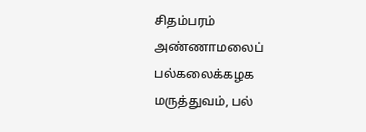சிதம்பரம் அண்ணாமலைப் பல்கலைக்கழக மருத்துவம், பல்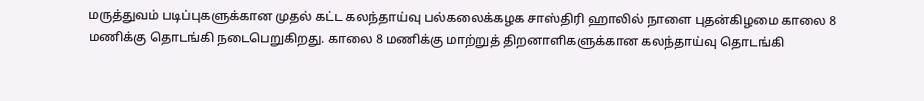மருத்துவம் படிப்புகளுக்கான முதல் கட்ட கலந்தாய்வு பல்கலைக்கழக சாஸ்திரி ஹாலில் நாளை புதன்கிழமை காலை 8 மணிக்கு தொடங்கி நடைபெறுகிறது. காலை 8 மணிக்கு மாற்றுத் திறனாளிகளுக்கான கலந்தாய்வு தொடங்கி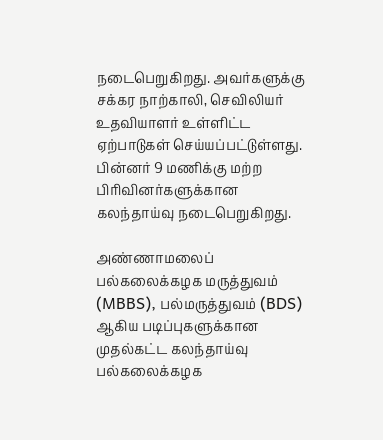நடைபெறுகிறது. அவர்களுக்கு சக்கர நாற்காலி, செவிலியர் உதவியாளர் உள்ளிட்ட ஏற்பாடுகள் செய்யப்பட்டுள்ளது. பின்னர் 9 மணிக்கு மற்ற பிரிவினர்களுக்கான கலந்தாய்வு நடைபெறுகிறது.

அண்ணாமலைப் பல்கலைக்கழக மருத்துவம் (MBBS), பல்மருத்துவம் (BDS) ஆகிய படிப்புகளுக்கான முதல்கட்ட கலந்தாய்வு பல்கலைக்கழக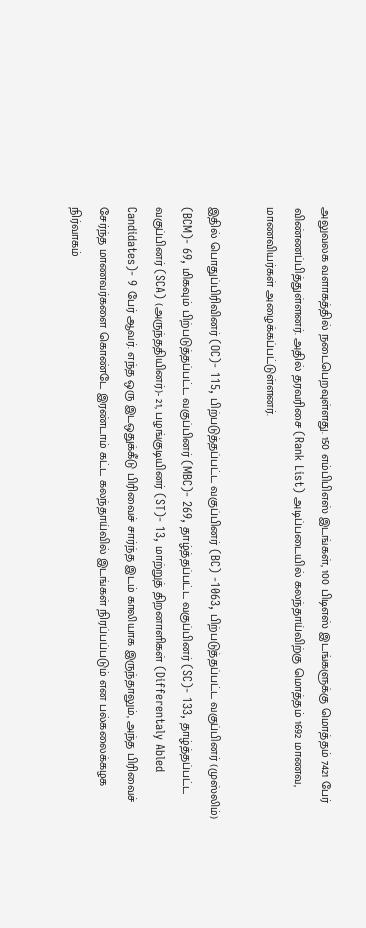அலுவலக வளாகத்தில் நடைபெறவுள்ளது. 150 எம்பிபிஎஸ் இடங்கள், 100 பிடிஎஸ் இடங்களுக்கு மொத்தம் 7421 பேர் விண்ணப்பித்துள்ளனர். அதில் தரவரிசை (Rank List) அடிப்படையில் கலந்தாய்விற்கு மொத்தம் 1692 மாணவ, மாணவியர்கள் அழைக்கப்பட்டுள்ளனர்.

இதில் பொதுப்பிரிவினர் (OC)- 115, பிற்படுத்தப்பட்ட வகுப்பினர் (BC) -1063, பிற்படுத்தப்பட்ட வகுப்பினர் (முஸ்லிம்) (BCM)- 69, மிகவும் பிற்படுத்தப்பட்ட வகுப்பினர் (MBC)- 269, தாழ்த்தப்பட்ட வகுப்பினர் (SC)- 133, தாழ்த்தப்பட்ட வகுப்பினர் (SCA) (அருந்ததியினர்)- 21, பழங்குடியினர் (ST)- 13, மாற்றுத் திறனாளிகள் (Differentaly Abled Candidates)- 9 பேர் ஆவர். எந்த ஒரு இடஒதுக்கீடு பிரிவைச் சார்ந்த இடம் காலியாக இருந்தாலும், அந்த பிரிவைச் சேர்ந்த மாணவர்களை கொண்டே இரண்டாம் கட்ட கலந்தாய்வில் இடங்கள் நிரப்பப்படும் என பல்கலைக்கழக நிர்வாகம்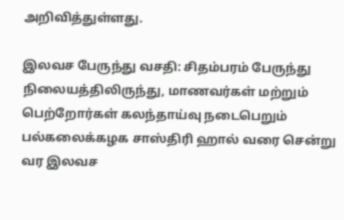அறிவித்துள்ளது.

இலவச பேருந்து வசதி: சிதம்பரம் பேருந்து நிலையத்திலிருந்து, மாணவர்கள் மற்றும் பெற்றோர்கள் கலந்தாய்வு நடைபெறும் பல்கலைக்கழக சாஸ்திரி ஹால் வரை சென்று வர இலவச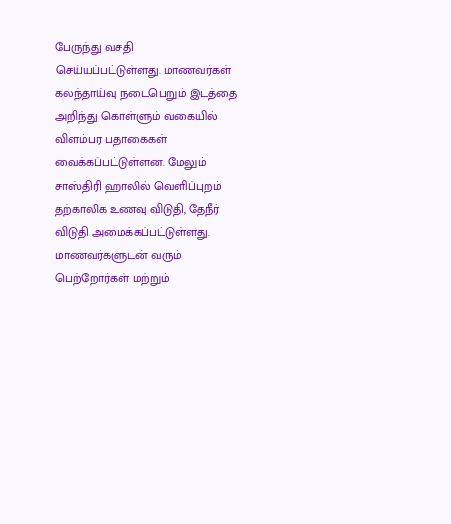பேருந்து வசதி செய்யப்பட்டுள்ளது. மாணவர்கள் கலந்தாய்வு நடைபெறும் இடத்தை அறிந்து கொள்ளும் வகையில் விளம்பர பதாகைகள் வைக்கப்பட்டுள்ளன. மேலும் சாஸ்திரி ஹாலில் வெளிப்புறம் தற்காலிக உணவு விடுதி, தேநீர் விடுதி அமைக்கப்பட்டுள்ளது. மாணவர்களுடன் வரும் பெற்றோர்கள் மற்றும்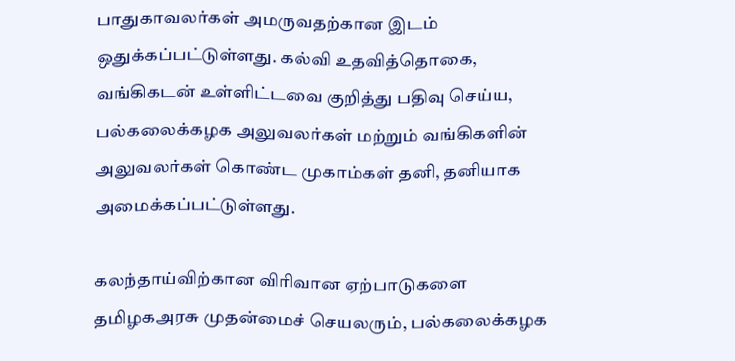பாதுகாவலர்கள் அமருவதற்கான இடம் ஒதுக்கப்பட்டுள்ளது. கல்வி உதவித்தொகை, வங்கிகடன் உள்ளிட்டவை குறித்து பதிவு செய்ய, பல்கலைக்கழக அலுவலர்கள் மற்றும் வங்கிகளின் அலுவலர்கள் கொண்ட முகாம்கள் தனி, தனியாக அமைக்கப்பட்டுள்ளது.

கலந்தாய்விற்கான விரிவான ஏற்பாடுகளை தமிழகஅரசு முதன்மைச் செயலரும், பல்கலைக்கழக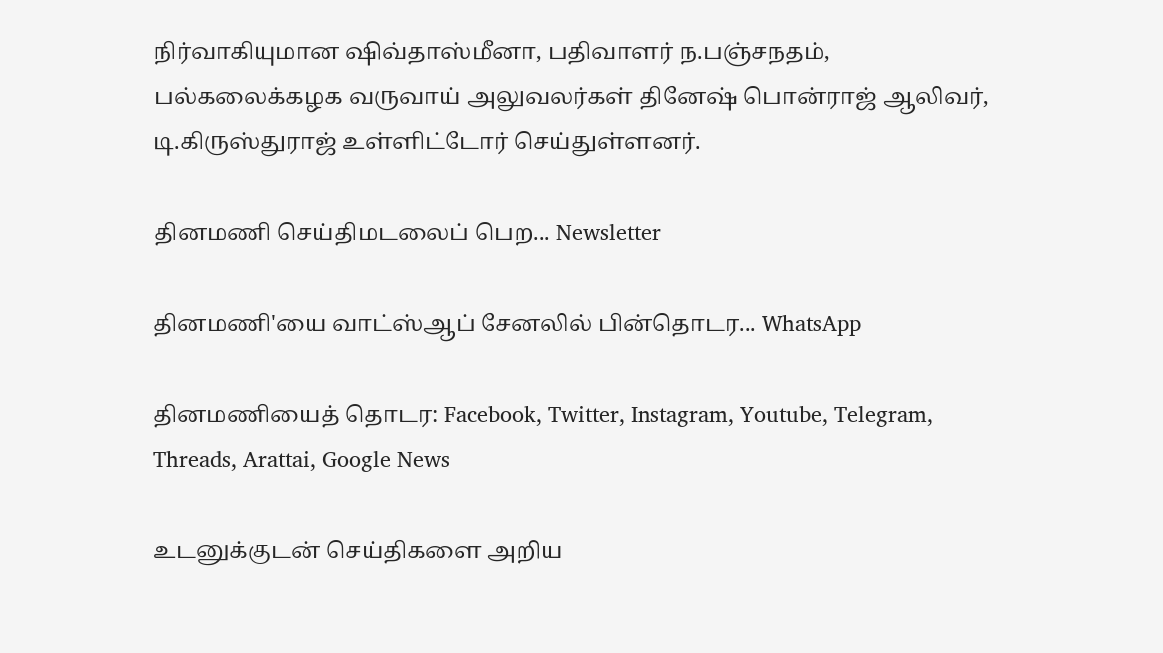நிர்வாகியுமான ஷிவ்தாஸ்மீனா, பதிவாளர் ந.பஞ்சநதம், பல்கலைக்கழக வருவாய் அலுவலர்கள் தினேஷ் பொன்ராஜ் ஆலிவர், டி.கிருஸ்துராஜ் உள்ளிட்டோர் செய்துள்ளனர்.

தினமணி செய்திமடலைப் பெற... Newsletter

தினமணி'யை வாட்ஸ்ஆப் சேனலில் பின்தொடர... WhatsApp

தினமணியைத் தொடர: Facebook, Twitter, Instagram, Youtube, Telegram, Threads, Arattai, Google News

உடனுக்குடன் செய்திகளை அறிய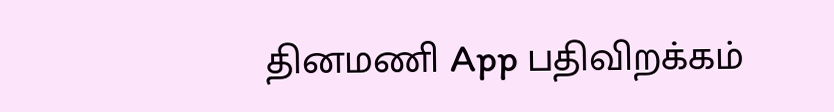தினமணி App பதிவிறக்கம்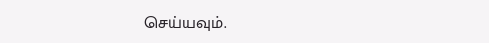செய்யவும்.